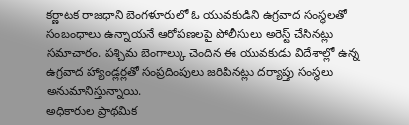కర్ణాటక రాజధాని బెంగళూరులో ఓ యువకుడిని ఉగ్రవాద సంస్థలతో సంబంధాలు ఉన్నాయనే ఆరోపణలపై పోలీసులు అరెస్ట్ చేసినట్లు సమాచారం. పశ్చిమ బెంగాల్కు చెందిన ఈ యువకుడు విదేశాల్లో ఉన్న ఉగ్రవాద హ్యాండ్లర్లతో సంప్రదింపులు జరిపినట్లు దర్యాప్తు సంస్థలు అనుమానిస్తున్నాయి.
అధికారుల ప్రాథమిక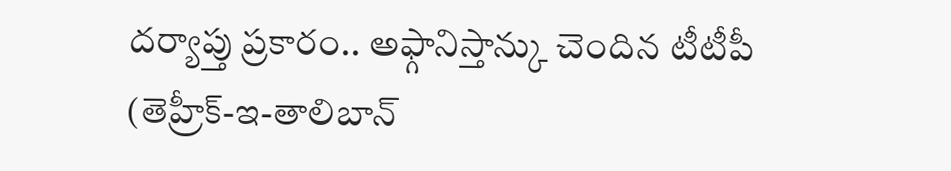దర్యాప్తు ప్రకారం.. అఫ్గానిస్తాన్కు చెందిన టీటీపీ (తెహ్రీక్-ఇ-తాలిబాన్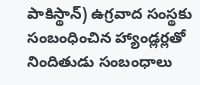పాకిస్థాన్) ఉగ్రవాద సంస్థకు సంబంధించిన హ్యాండ్లర్లతో నిందితుడు సంబంధాలు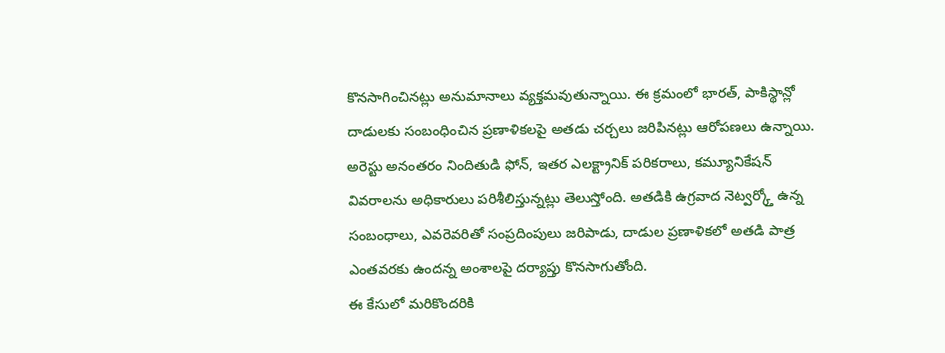కొనసాగించినట్లు అనుమానాలు వ్యక్తమవుతున్నాయి. ఈ క్రమంలో భారత్, పాకిస్థాన్లో దాడులకు సంబంధించిన ప్రణాళికలపై అతడు చర్చలు జరిపినట్లు ఆరోపణలు ఉన్నాయి.
అరెస్టు అనంతరం నిందితుడి ఫోన్, ఇతర ఎలక్ట్రానిక్ పరికరాలు, కమ్యూనికేషన్ వివరాలను అధికారులు పరిశీలిస్తున్నట్లు తెలుస్తోంది. అతడికి ఉగ్రవాద నెట్వర్క్తో ఉన్న సంబంధాలు, ఎవరెవరితో సంప్రదింపులు జరిపాడు, దాడుల ప్రణాళికలో అతడి పాత్ర ఎంతవరకు ఉందన్న అంశాలపై దర్యాప్తు కొనసాగుతోంది.
ఈ కేసులో మరికొందరికి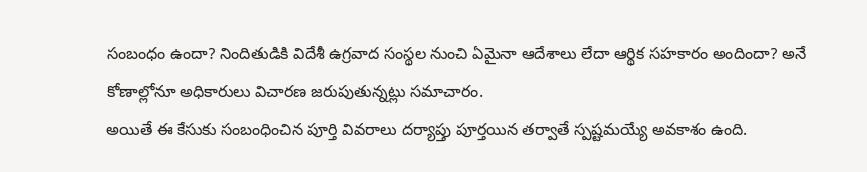సంబంధం ఉందా? నిందితుడికి విదేశీ ఉగ్రవాద సంస్థల నుంచి ఏమైనా ఆదేశాలు లేదా ఆర్థిక సహకారం అందిందా? అనే కోణాల్లోనూ అధికారులు విచారణ జరుపుతున్నట్లు సమాచారం.
అయితే ఈ కేసుకు సంబంధించిన పూర్తి వివరాలు దర్యాప్తు పూర్తయిన తర్వాతే స్పష్టమయ్యే అవకాశం ఉంది.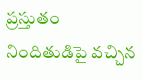ప్రస్తుతం నిందితుడిపై వచ్చిన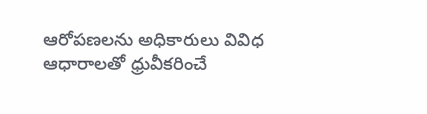ఆరోపణలను అధికారులు వివిధ ఆధారాలతో ధ్రువీకరించే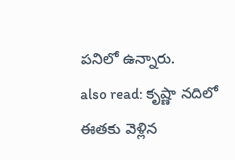పనిలో ఉన్నారు.
also read: కృష్ణా నదిలో ఈతకు వెళ్లిన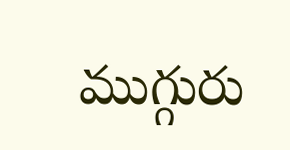ముగ్గురు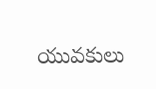యువకులు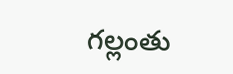గల్లంతు